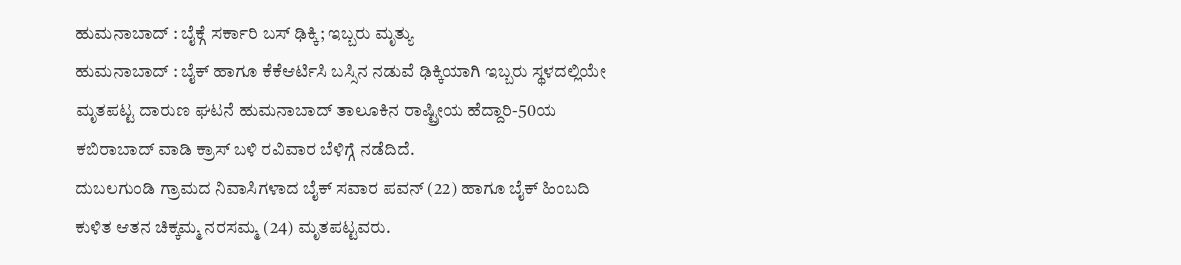ಹುಮನಾಬಾದ್ : ಬೈಕ್ಗೆ ಸರ್ಕಾರಿ ಬಸ್ ಢಿಕ್ಕಿ; ಇಬ್ಬರು ಮೃತ್ಯು
ಹುಮನಾಬಾದ್ : ಬೈಕ್ ಹಾಗೂ ಕೆಕೆಆರ್ಟಿಸಿ ಬಸ್ಸಿನ ನಡುವೆ ಢಿಕ್ಕಿಯಾಗಿ ಇಬ್ಬರು ಸ್ಥಳದಲ್ಲಿಯೇ ಮೃತಪಟ್ಟ ದಾರುಣ ಘಟನೆ ಹುಮನಾಬಾದ್ ತಾಲೂಕಿನ ರಾಷ್ಟ್ರೀಯ ಹೆದ್ದಾರಿ-50ಯ ಕಬಿರಾಬಾದ್ ವಾಡಿ ಕ್ರಾಸ್ ಬಳಿ ರವಿವಾರ ಬೆಳಿಗ್ಗೆ ನಡೆದಿದೆ.
ದುಬಲಗುಂಡಿ ಗ್ರಾಮದ ನಿವಾಸಿಗಳಾದ ಬೈಕ್ ಸವಾರ ಪವನ್ (22) ಹಾಗೂ ಬೈಕ್ ಹಿಂಬದಿ ಕುಳಿತ ಆತನ ಚಿಕ್ಕಮ್ಮ ನರಸಮ್ಮ (24) ಮೃತಪಟ್ಟವರು.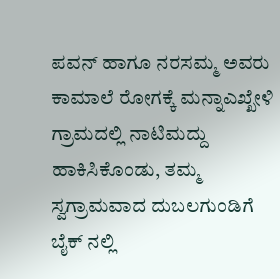ಪವನ್ ಹಾಗೂ ನರಸಮ್ಮ ಅವರು ಕಾಮಾಲೆ ರೋಗಕ್ಕೆ ಮನ್ನಾಎಖ್ಖೇಳಿ ಗ್ರಾಮದಲ್ಲಿ ನಾಟಿಮದ್ದು ಹಾಕಿಸಿಕೊಂಡು, ತಮ್ಮ ಸ್ವಗ್ರಾಮವಾದ ದುಬಲಗುಂಡಿಗೆ ಬೈಕ್ ನಲ್ಲಿ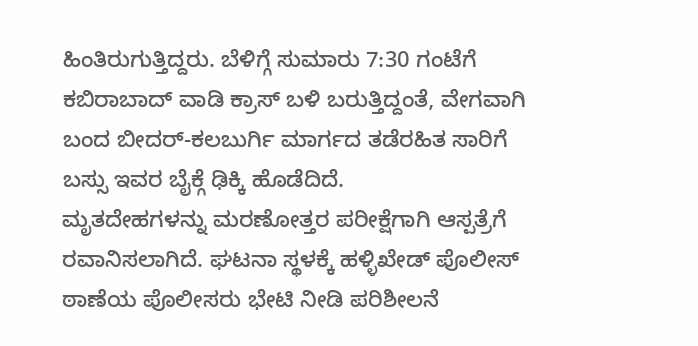ಹಿಂತಿರುಗುತ್ತಿದ್ದರು. ಬೆಳಿಗ್ಗೆ ಸುಮಾರು 7:30 ಗಂಟೆಗೆ ಕಬಿರಾಬಾದ್ ವಾಡಿ ಕ್ರಾಸ್ ಬಳಿ ಬರುತ್ತಿದ್ದಂತೆ, ವೇಗವಾಗಿ ಬಂದ ಬೀದರ್-ಕಲಬುರ್ಗಿ ಮಾರ್ಗದ ತಡೆರಹಿತ ಸಾರಿಗೆ ಬಸ್ಸು ಇವರ ಬೈಕ್ಗೆ ಢಿಕ್ಕಿ ಹೊಡೆದಿದೆ.
ಮೃತದೇಹಗಳನ್ನು ಮರಣೋತ್ತರ ಪರೀಕ್ಷೆಗಾಗಿ ಆಸ್ಪತ್ರೆಗೆ ರವಾನಿಸಲಾಗಿದೆ. ಘಟನಾ ಸ್ಥಳಕ್ಕೆ ಹಳ್ಳಿಖೇಡ್ ಪೊಲೀಸ್ ಠಾಣೆಯ ಪೊಲೀಸರು ಭೇಟಿ ನೀಡಿ ಪರಿಶೀಲನೆ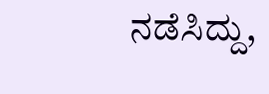ನಡೆಸಿದ್ದು,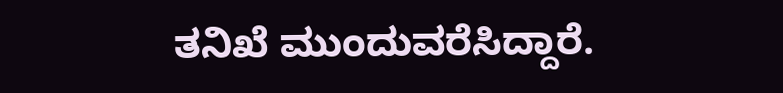ತನಿಖೆ ಮುಂದುವರೆಸಿದ್ದಾರೆ.